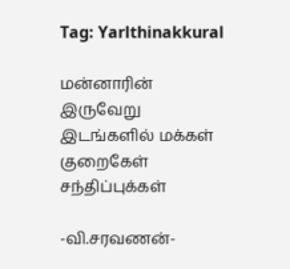Tag: Yarlthinakkural

மன்னாரின் இருவேறு இடங்களில் மக்கள் குறைகேள் சந்திப்புக்கள்

-வி.சரவணன்-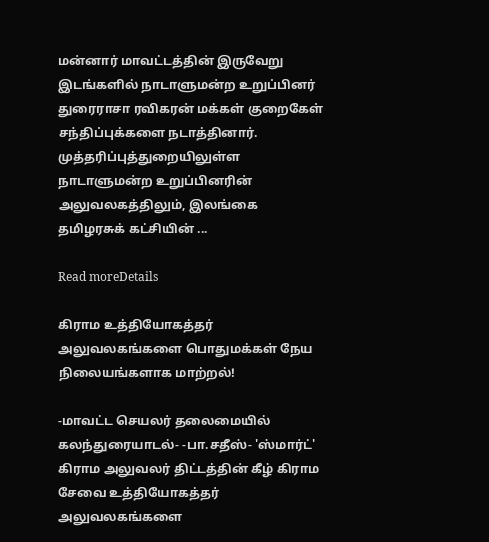மன்னார் மாவட்டத்தின் இருவேறு இடங்களில் நாடாளுமன்ற உறுப்பினர் துரைராசா ரவிகரன் மக்கள் குறைகேள் சந்திப்புக்களை நடாத்தினார். முத்தரிப்புத்துறையிலுள்ள நாடாளுமன்ற உறுப்பினரின் அலுவலகத்திலும், இலங்கை தமிழரசுக் கட்சியின் ...

Read moreDetails

கிராம உத்தியோகத்தர் அலுவலகங்களை பொதுமக்கள் நேய நிலையங்களாக மாற்றல்!

-மாவட்ட செயலர் தலைமையில் கலந்துரையாடல்- -பா.சதீஸ்- 'ஸ்மார்ட்' கிராம அலுவலர் திட்டத்தின் கீழ் கிராம சேவை உத்தியோகத்தர் அலுவலகங்களை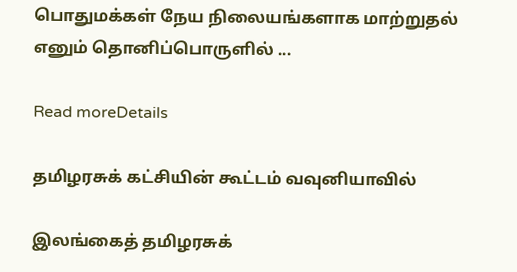பொதுமக்கள் நேய நிலையங்களாக மாற்றுதல் எனும் தொனிப்பொருளில் ...

Read moreDetails

தமிழரசுக் கட்சியின் கூட்டம் வவுனியாவில்

இலங்கைத் தமிழரசுக்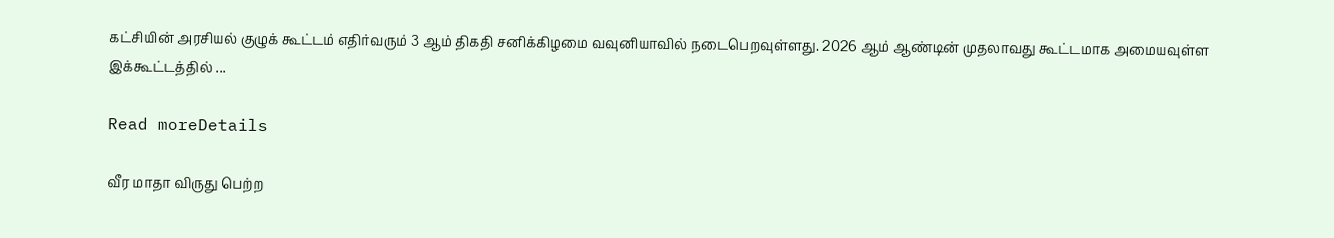கட்சியின் அரசியல் குழுக் கூட்டம் எதிர்வரும் 3 ஆம் திகதி சனிக்கிழமை வவுனியாவில் நடைபெறவுள்ளது. 2026 ஆம் ஆண்டின் முதலாவது கூட்டமாக அமையவுள்ள இக்கூட்டத்தில் ...

Read moreDetails

வீர மாதா விருது பெற்ற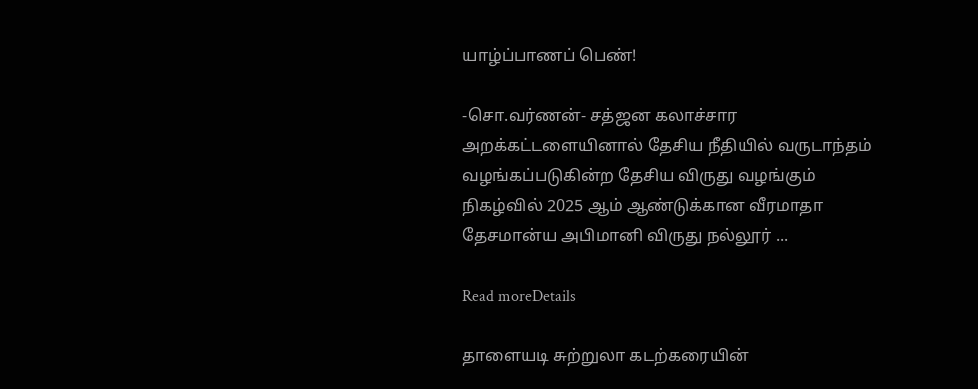யாழ்ப்பாணப் பெண்!

-சொ.வர்ணன்- சத்ஜன கலாச்சார அறக்கட்டளையினால் தேசிய நீதியில் வருடாந்தம் வழங்கப்படுகின்ற தேசிய விருது வழங்கும் நிகழ்வில் 2025 ஆம் ஆண்டுக்கான வீரமாதா தேசமான்ய அபிமானி விருது நல்லூர் ...

Read moreDetails

தாளையடி சுற்றுலா கடற்கரையின்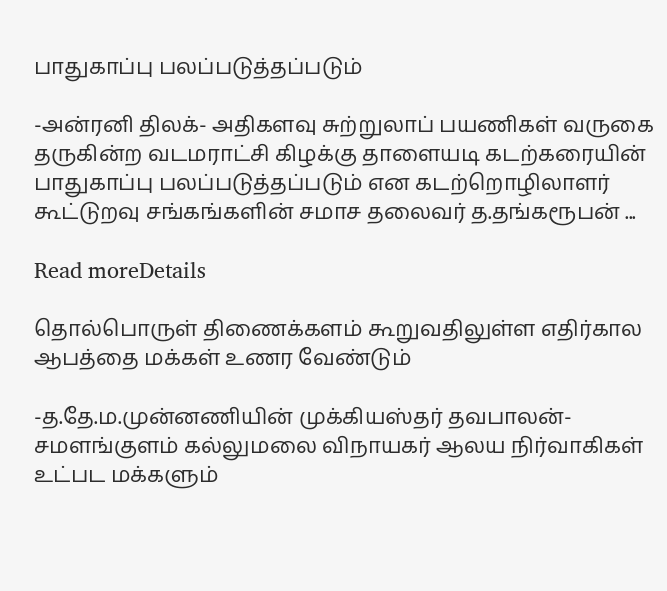பாதுகாப்பு பலப்படுத்தப்படும்

-அன்ரனி திலக்- அதிகளவு சுற்றுலாப் பயணிகள் வருகை தருகின்ற வடமராட்சி கிழக்கு தாளையடி கடற்கரையின் பாதுகாப்பு பலப்படுத்தப்படும் என கடற்றொழிலாளர் கூட்டுறவு சங்கங்களின் சமாச தலைவர் த.தங்கரூபன் ...

Read moreDetails

தொல்பொருள் திணைக்களம் கூறுவதிலுள்ள எதிர்கால ஆபத்தை மக்கள் உணர வேண்டும்

-த.தே.ம.முன்னணியின் முக்கியஸ்தர் தவபாலன்- சமளங்குளம் கல்லுமலை விநாயகர் ஆலய நிர்வாகிகள் உட்பட மக்களும்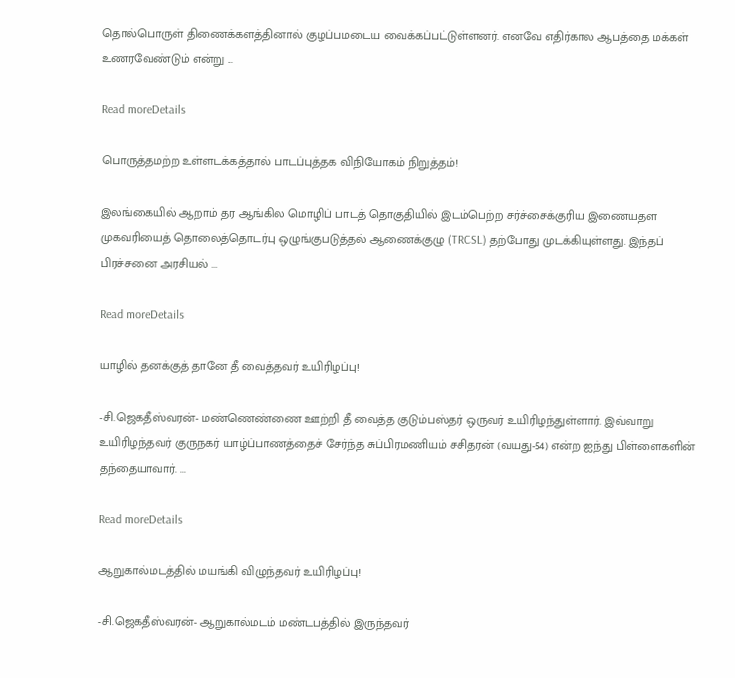தொல்பொருள் திணைக்களத்தினால் குழப்பமடைய வைக்கப்பட்டுள்ளனர். எனவே எதிர்கால ஆபத்தை மக்கள் உணரவேண்டும் என்று ...

Read moreDetails

பொருத்தமற்ற உள்ளடக்கத்தால் பாடப்புத்தக விநியோகம் நிறுத்தம்!

இலங்கையில் ஆறாம் தர ஆங்கில மொழிப் பாடத் தொகுதியில் இடம்பெற்ற சர்ச்சைக்குரிய இணையதள முகவரியைத் தொலைத்தொடர்பு ஒழுங்குபடுத்தல் ஆணைக்குழு (TRCSL) தற்போது முடக்கியுள்ளது. இந்தப் பிரச்சனை அரசியல் ...

Read moreDetails

யாழில் தனக்குத் தானே தீ வைத்தவர் உயிரிழப்பு!

-சி.ஜெகதீஸ்வரன்- மண்ணெண்ணை ஊற்றி தீ வைத்த குடும்பஸ்தர் ஒருவர் உயிரிழந்துள்ளார். இவ்வாறு உயிரிழந்தவர் குருநகர் யாழ்ப்பாணத்தைச் சேர்ந்த சுப்பிரமணியம் சசிதரன் (வயது-54) என்ற ஐந்து பிள்ளைகளின் தந்தையாவார். ...

Read moreDetails

ஆறுகால்மடத்தில் மயங்கி விழுந்தவர் உயிரிழப்பு!

-சி.ஜெகதீஸ்வரன்- ஆறுகால்மடம் மண்டபத்தில் இருந்தவர்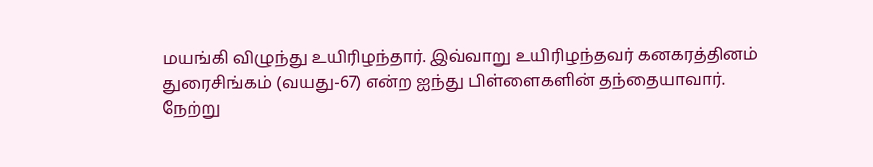மயங்கி விழுந்து உயிரிழந்தார். இவ்வாறு உயிரிழந்தவர் கனகரத்தினம் துரைசிங்கம் (வயது-67) என்ற ஐந்து பிள்ளைகளின் தந்தையாவார். நேற்று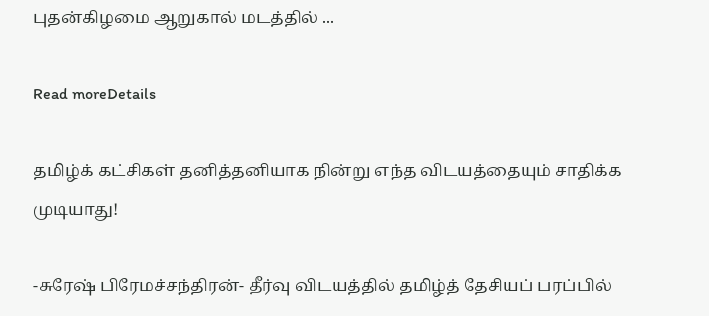புதன்கிழமை ஆறுகால் மடத்தில் ...

Read moreDetails

தமிழ்க் கட்சிகள் தனித்தனியாக நின்று எந்த விடயத்தையும் சாதிக்க முடியாது!

-சுரேஷ் பிரேமச்சந்திரன்- தீர்வு விடயத்தில் தமிழ்த் தேசியப் பரப்பில்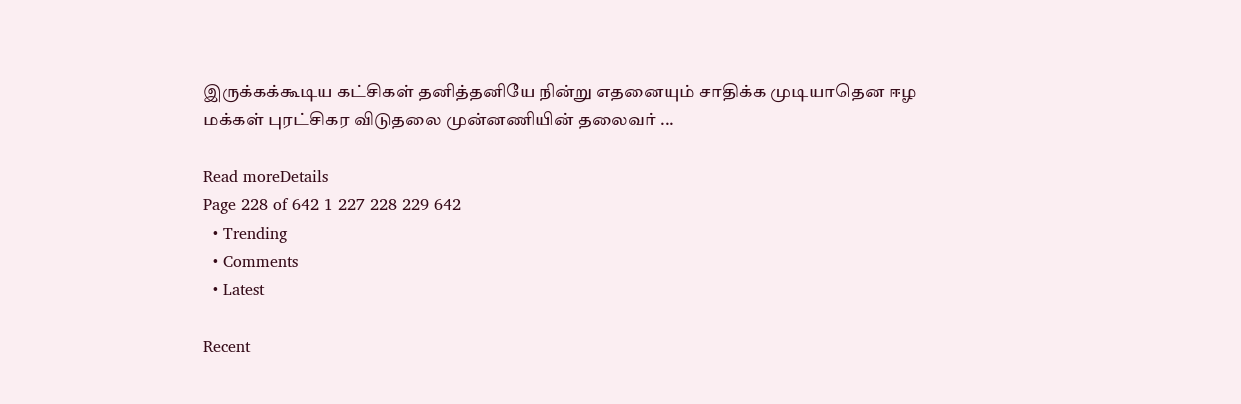இருக்கக்கூடிய கட்சிகள் தனித்தனியே நின்று எதனையும் சாதிக்க முடியாதென ஈழ மக்கள் புரட்சிகர விடுதலை முன்னணியின் தலைவர் ...

Read moreDetails
Page 228 of 642 1 227 228 229 642
  • Trending
  • Comments
  • Latest

Recent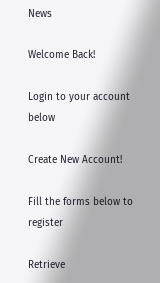News

Welcome Back!

Login to your account below

Create New Account!

Fill the forms below to register

Retrieve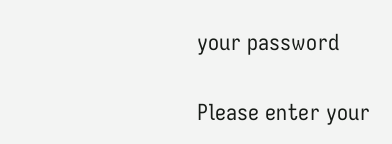your password

Please enter your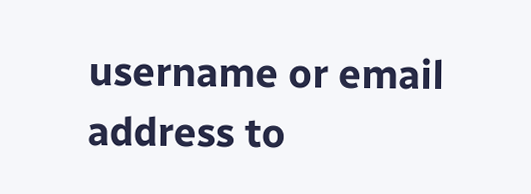username or email address to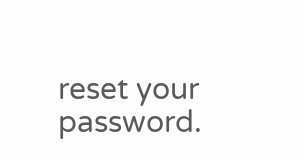reset your password.